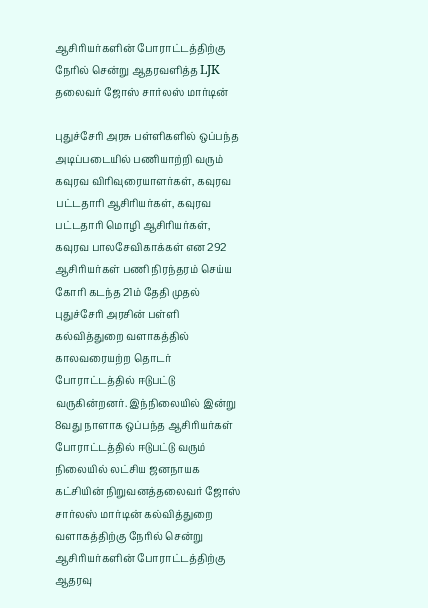ஆசிரியர்களின் போராட்டத்திற்கு நேரில் சென்று ஆதரவளித்த LJK தலைவர் ஜோஸ் சார்லஸ் மார்டின்

புதுச்சேரி அரசு பள்ளிகளில் ஒப்பந்த அடிப்படையில் பணியாற்றி வரும் கவுரவ விரிவுரையாளர்கள், கவுரவ பட்டதாரி ஆசிரியர்கள், கவுரவ பட்டதாரி மொழி ஆசிரியர்கள், கவுரவ பாலசேவிகாக்கள் என 292 ஆசிரியர்கள் பணி நிரந்தரம் செய்ய கோரி கடந்த 21ம் தேதி முதல் புதுச்சேரி அரசின் பள்ளி கல்வித்துறை வளாகத்தில் காலவரையற்ற தொடர் போராட்டத்தில் ஈடுபட்டு வருகின்றனர். இந்நிலையில் இன்று 8வது நாளாக ஒப்பந்த ஆசிரியர்கள் போராட்டத்தில் ஈடுபட்டு வரும் நிலையில் லட்சிய ஜனநாயக கட்சியின் நிறுவனத்தலைவர் ஜோஸ் சார்லஸ் மார்டின் கல்வித்துறை வளாகத்திற்கு நேரில் சென்று ஆசிரியர்களின் போராட்டத்திற்கு ஆதரவு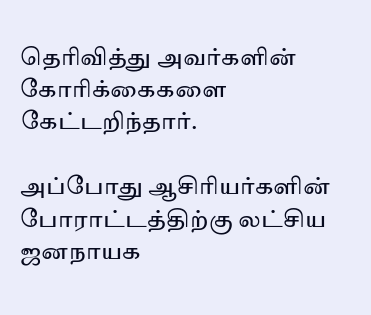தெரிவித்து அவர்களின் கோரிக்கைகளை கேட்டறிந்தார்.

அப்போது ஆசிரியர்களின் போராட்டத்திற்கு லட்சிய ஜனநாயக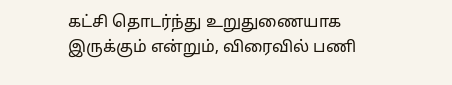கட்சி தொடர்ந்து உறுதுணையாக இருக்கும் என்றும், விரைவில் பணி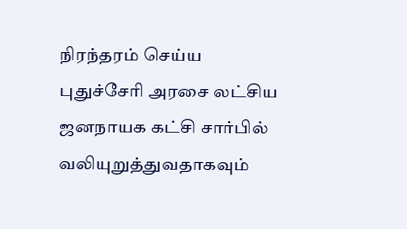நிரந்தரம் செய்ய புதுச்சேரி அரசை லட்சிய ஜனநாயக கட்சி சார்பில் வலியுறுத்துவதாகவும்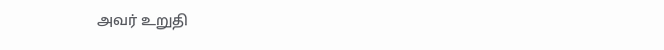அவர் உறுதி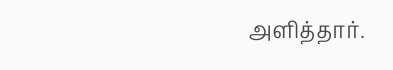அளித்தார்.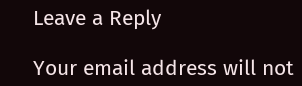Leave a Reply

Your email address will not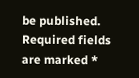be published. Required fields are marked *